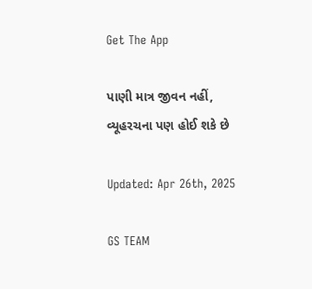Get The App

પાણી માત્ર જીવન નહીં, વ્યૂહરચના પણ હોઈ શકે છે

Updated: Apr 26th, 2025

GS TEAM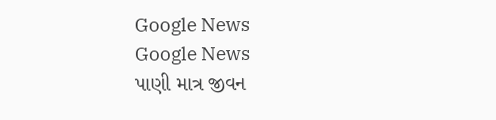Google News
Google News
પાણી માત્ર જીવન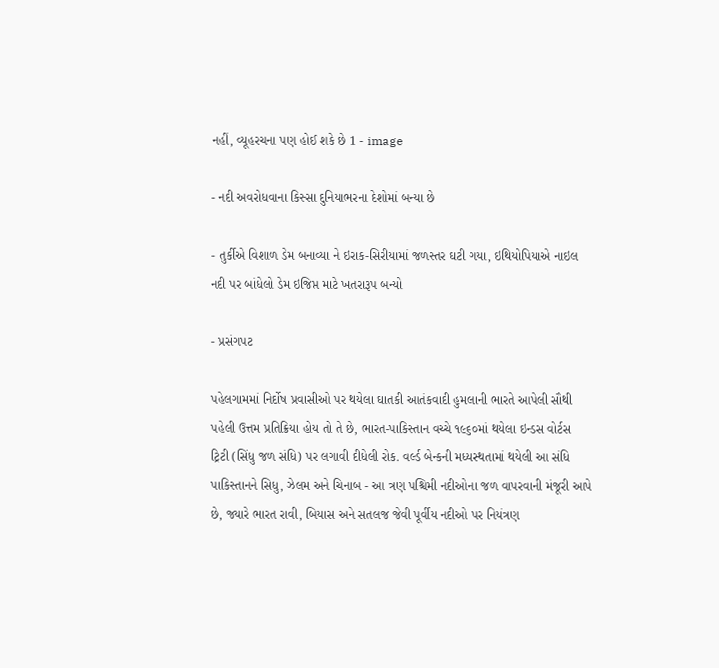નહીં, વ્યૂહરચના પણ હોઈ શકે છે 1 - image

- નદી અવરોધવાના કિસ્સા દુનિયાભરના દેશોમાં બન્યા છે

- તુર્કીએ વિશાળ ડેમ બનાવ્યા ને ઇરાક-સિરીયામાં જળસ્તર ઘટી ગયા, ઇથિયોપિયાએ નાઇલ નદી પર બાંધેલો ડેમ ઇજિપ્ત માટે ખતરારૂપ બન્યો

- પ્રસંગપટ

પહેલગામમાં નિર્દોષ પ્રવાસીઓ પર થયેલા ઘાતકી આતંકવાદી હુમલાની ભારતે આપેલી સૌથી પહેલી ઉત્તમ પ્રતિક્રિયા હોય તો તે છે, ભારત-પાકિસ્તાન વચ્ચે ૧૯૬૦માં થયેલા ઇન્ડસ વોર્ટસ ટ્રિટી (સિંધુ જળ સંધિ) પર લગાવી દીધેલી રોક. વર્લ્ડ બેન્કની મધ્યસ્થતામાં થયેલી આ સંધિ પાકિસ્તાનને સિધુ, ઝેલમ અને ચિનાબ - આ ત્રણ પશ્ચિમી નદીઓના જળ વાપરવાની મંજૂરી આપે છે, જ્યારે ભારત રાવી, બિયાસ અને સતલજ જેવી પૂર્વીય નદીઓ પર નિયંત્રણ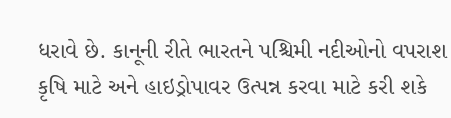ધરાવે છે. કાનૂની રીતે ભારતને પશ્ચિમી નદીઓનો વપરાશ કૃષિ માટે અને હાઇડ્રોપાવર ઉત્પન્ન કરવા માટે કરી શકે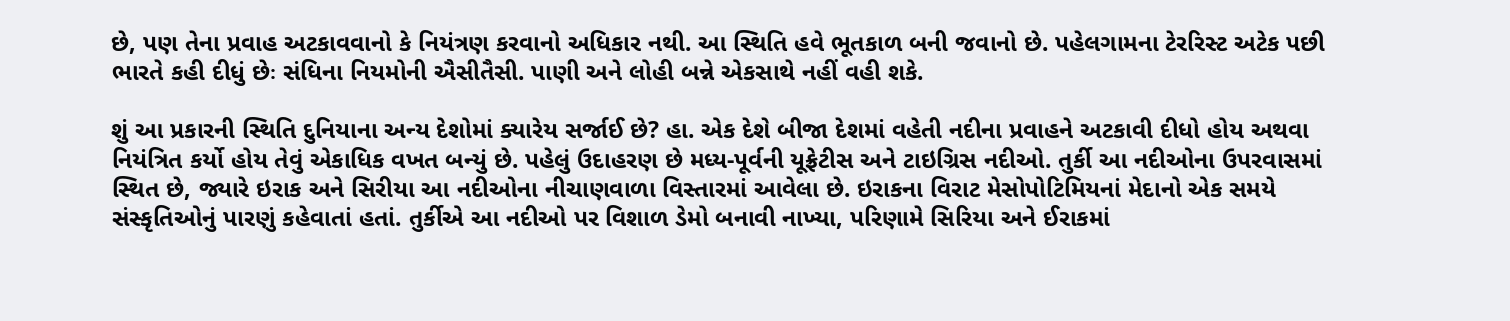છે, પણ તેના પ્રવાહ અટકાવવાનો કે નિયંત્રણ કરવાનો અધિકાર નથી. આ સ્થિતિ હવે ભૂતકાળ બની જવાનો છે. પહેલગામના ટેરરિસ્ટ અટેક પછી ભારતે કહી દીધું છેઃ સંધિના નિયમોની ઐસીતૈસી. પાણી અને લોહી બન્ને એકસાથે નહીં વહી શકે.

શું આ પ્રકારની સ્થિતિ દુનિયાના અન્ય દેશોમાં ક્યારેય સર્જાઈ છે? હા. એક દેશે બીજા દેશમાં વહેતી નદીના પ્રવાહને અટકાવી દીધો હોય અથવા નિયંત્રિત કર્યો હોય તેવું એકાધિક વખત બન્યું છે. પહેલું ઉદાહરણ છે મધ્ય-પૂર્વની યૂફ્રેટીસ અને ટાઇગ્રિસ નદીઓ. તુર્કી આ નદીઓના ઉપરવાસમાં સ્થિત છે, જ્યારે ઇરાક અને સિરીયા આ નદીઓના નીચાણવાળા વિસ્તારમાં આવેલા છે. ઇરાકના વિરાટ મેસોપોટિમિયનાં મેદાનો એક સમયે સંસ્કૃતિઓનું પારણું કહેવાતાં હતાં. તુર્કીએ આ નદીઓ પર વિશાળ ડેમો બનાવી નાખ્યા, પરિણામે સિરિયા અને ઈરાકમાં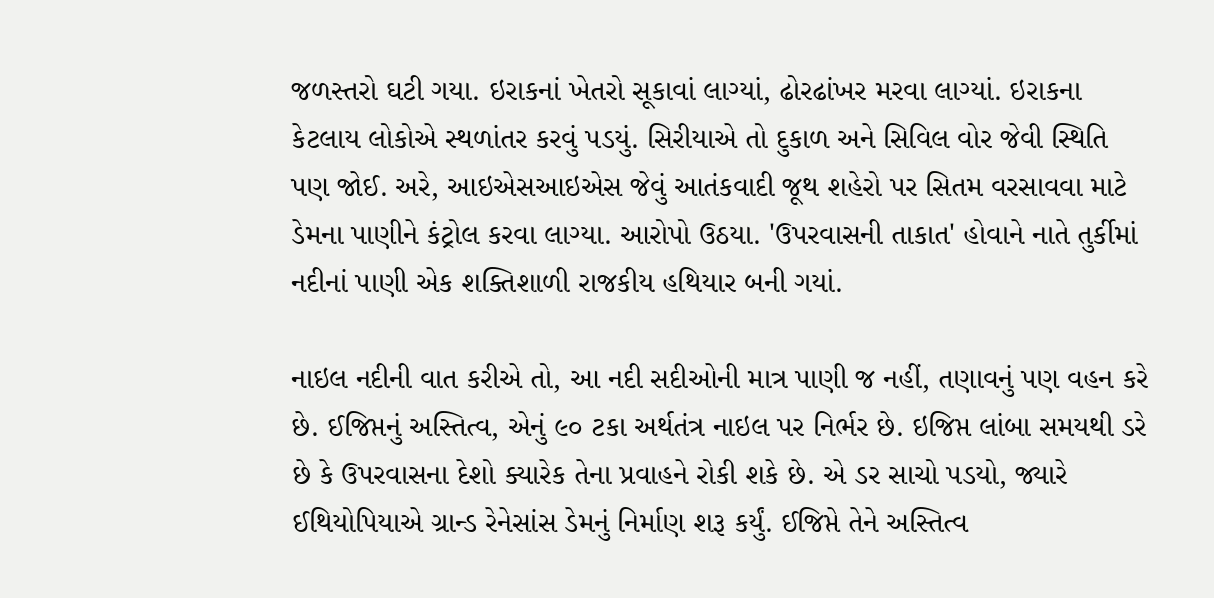જળસ્તરો ઘટી ગયા. ઇરાકનાં ખેતરો સૂકાવાં લાગ્યાં, ઢોરઢાંખર મરવા લાગ્યાં. ઇરાકના કેટલાય લોકોએ સ્થળાંતર કરવું પડયું. સિરીયાએ તો દુકાળ અને સિવિલ વોર જેવી સ્થિતિ પણ જોઈ. અરે, આઇએસઆઇએસ જેવું આતંકવાદી જૂથ શહેરો પર સિતમ વરસાવવા માટે ડેમના પાણીને કંટ્રોલ કરવા લાગ્યા. આરોપો ઉઠયા. 'ઉપરવાસની તાકાત' હોવાને નાતે તુર્કીમાં નદીનાં પાણી એક શક્તિશાળી રાજકીય હથિયાર બની ગયાં.

નાઇલ નદીની વાત કરીએ તો, આ નદી સદીઓની માત્ર પાણી જ નહીં, તણાવનું પણ વહન કરે છે. ઈજિપ્તનું અસ્તિત્વ, એનું ૯૦ ટકા અર્થતંત્ર નાઇલ પર નિર્ભર છે. ઇજિપ્ત લાંબા સમયથી ડરે છે કે ઉપરવાસના દેશો ક્યારેક તેના પ્રવાહને રોકી શકે છે. એ ડર સાચો પડયો, જ્યારે ઈથિયોપિયાએ ગ્રાન્ડ રેનેસાંસ ડેમનું નિર્માણ શરૂ કર્યું. ઈજિપ્તે તેને અસ્તિત્વ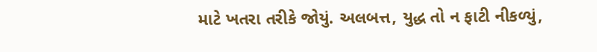માટે ખતરા તરીકે જોયું. અલબત્ત, યુદ્ધ તો ન ફાટી નીકળ્યું,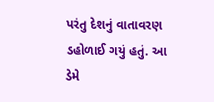પરંતુ દેશનું વાતાવરણ ડહોળાઈ ગયું હતું. આ ડેમે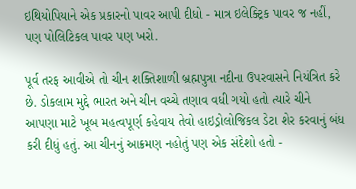ઇથિયોપિયાને એક પ્રકારનો પાવર આપી દીધો - માત્ર ઇલેક્ટ્રિક પાવર જ નહીં, પણ પોલિટિકલ પાવર પણ ખરો.

પૂર્વ તરફ આવીએ તો ચીન શક્તિશાળી બ્રહ્મપુત્રા નદીના ઉપરવાસને નિયંત્રિત કરે છે. ડોકલામ મુદ્દે ભારત અને ચીન વચ્ચે તણાવ વધી ગયો હતો ત્યારે ચીને આપણા માટે ખૂબ મહત્વપૂર્ણ કહેવાય તેવો હાઇડ્રોલોજિકલ ડેટા શેર કરવાનું બંધ કરી દીધું હતું. આ ચીનનું આક્રમણ નહોતું પણ એક સંદેશો હતો -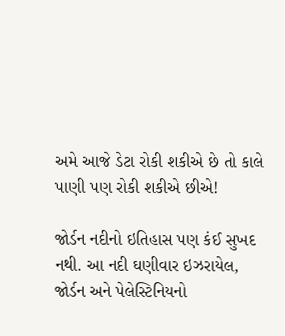અમે આજે ડેટા રોકી શકીએ છે તો કાલે પાણી પણ રોકી શકીએ છીએ!

જોર્ડન નદીનો ઇતિહાસ પણ કંઈ સુખદ નથી. આ નદી ઘણીવાર ઇઝરાયેલ, જોર્ડન અને પેલેસ્ટિનિયનો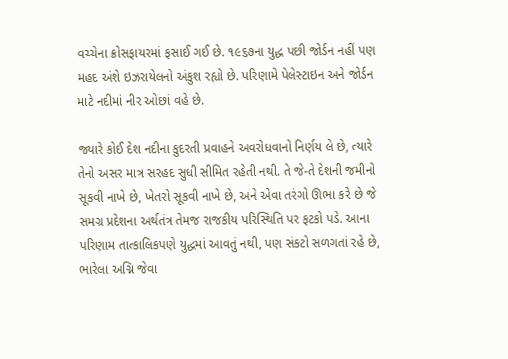વચ્ચેના ક્રોસફાયરમાં ફસાઈ ગઈ છે. ૧૯૬૭ના યુદ્ધ પછી જોર્ડન નહીં પણ મહદ અંશે ઇઝરાયેલનો અંકુશ રહ્યો છે. પરિણામે પેલેસ્ટાઇન અને જોર્ડન માટે નદીમાં નીર ઓછાં વહે છે.

જ્યારે કોઈ દેશ નદીના કુદરતી પ્રવાહને અવરોધવાનો નિર્ણય લે છે, ત્યારે તેનો અસર માત્ર સરહદ સુધી સીમિત રહેતી નથી. તે જે-તે દેશની જમીનો સૂકવી નાખે છે, ખેતરો સૂકવી નાખે છે, અને એવા તરંગો ઊભા કરે છે જે સમગ્ર પ્રદેશના અર્થતંત્ર તેમજ રાજકીય પરિસ્થિતિ પર ફટકો પડે. આના પરિણામ તાત્કાલિકપણે યુદ્ધમાં આવતું નથી, પણ સંકટો સળગતાં રહે છે, ભારેલા અગ્નિ જેવા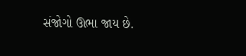સંજોગો ઊભા જાય છે.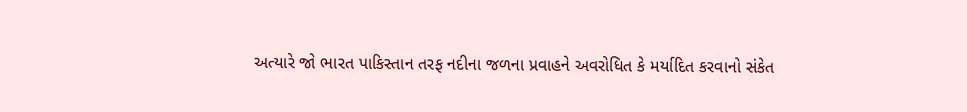અત્યારે જો ભારત પાકિસ્તાન તરફ નદીના જળના પ્રવાહને અવરોધિત કે મર્યાદિત કરવાનો સંકેત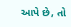આપે છે, તો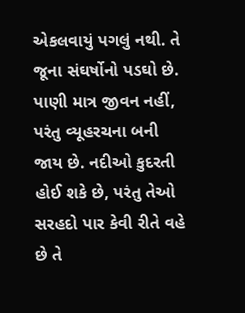એકલવાયું પગલું નથી. તે જૂના સંઘર્ષોનો પડઘો છે. પાણી માત્ર જીવન નહીં, પરંતુ વ્યૂહરચના બની જાય છે. નદીઓ કુદરતી હોઈ શકે છે, પરંતુ તેઓ સરહદો પાર કેવી રીતે વહે છે તે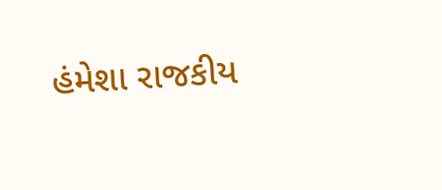હંમેશા રાજકીય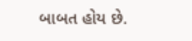બાબત હોય છે.